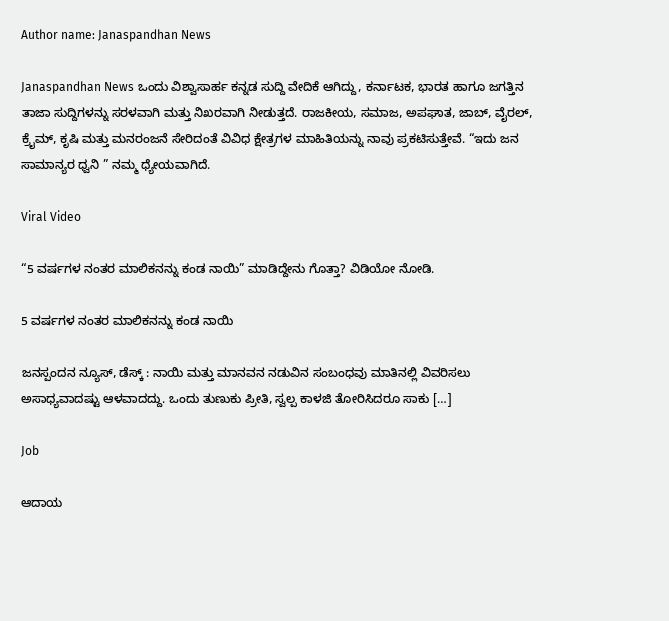Author name: Janaspandhan News

Janaspandhan News ಒಂದು ವಿಶ್ವಾಸಾರ್ಹ ಕನ್ನಡ ಸುದ್ದಿ ವೇದಿಕೆ ಆಗಿದ್ದು, ಕರ್ನಾಟಕ, ಭಾರತ ಹಾಗೂ ಜಗತ್ತಿನ ತಾಜಾ ಸುದ್ದಿಗಳನ್ನು ಸರಳವಾಗಿ ಮತ್ತು ನಿಖರವಾಗಿ ನೀಡುತ್ತದೆ. ರಾಜಕೀಯ, ಸಮಾಜ, ಅಪಘಾತ, ಜಾಬ್‌, ವೈರಲ್‌, ಕ್ರೈಮ್, ಕೃಷಿ ಮತ್ತು ಮನರಂಜನೆ ಸೇರಿದಂತೆ ವಿವಿಧ ಕ್ಷೇತ್ರಗಳ ಮಾಹಿತಿಯನ್ನು ನಾವು ಪ್ರಕಟಿಸುತ್ತೇವೆ. “ಇದು ಜನ ಸಾಮಾನ್ಯರ ಧ್ವನಿ ” ನಮ್ಮ ಧ್ಯೇಯವಾಗಿದೆ.

Viral Video

“5 ವರ್ಷಗಳ ನಂತರ ಮಾಲಿಕನನ್ನು ಕಂಡ ನಾಯಿ” ಮಾಡಿದ್ದೇನು ಗೊತ್ತಾ? ವಿಡಿಯೋ ನೋಡಿ.

5 ವರ್ಷಗಳ ನಂತರ ಮಾಲಿಕನನ್ನು ಕಂಡ ನಾಯಿ

ಜನಸ್ಪಂದನ ನ್ಯೂಸ್‌, ಡೆಸ್ಕ್‌ : ನಾಯಿ ಮತ್ತು ಮಾನವನ ನಡುವಿನ ಸಂಬಂಧವು ಮಾತಿನಲ್ಲಿ ವಿವರಿಸಲು ಅಸಾಧ್ಯವಾದಷ್ಟು ಆಳವಾದದ್ದು. ಒಂದು ತುಣುಕು ಪ್ರೀತಿ, ಸ್ವಲ್ಪ ಕಾಳಜಿ ತೋರಿಸಿದರೂ ಸಾಕು […]

Job

ಆದಾಯ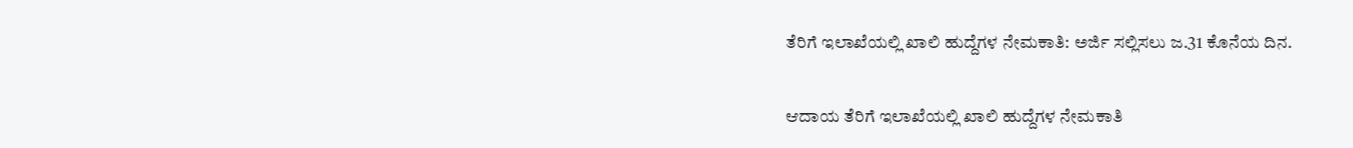ತೆರಿಗೆ ಇಲಾಖೆಯಲ್ಲಿ ಖಾಲಿ ಹುದ್ದೆಗಳ ನೇಮಕಾತಿ: ಅರ್ಜಿ ಸಲ್ಲಿಸಲು ಜ.31 ಕೊನೆಯ ದಿನ.

ಆದಾಯ ತೆರಿಗೆ ಇಲಾಖೆಯಲ್ಲಿ ಖಾಲಿ ಹುದ್ದೆಗಳ ನೇಮಕಾತಿ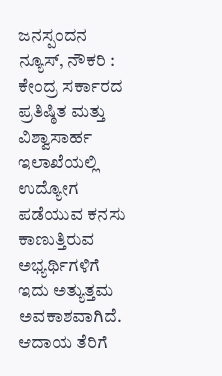ಜನಸ್ಪಂದನ ನ್ಯೂಸ್‌, ನೌಕರಿ : ಕೇಂದ್ರ ಸರ್ಕಾರದ ಪ್ರತಿಷ್ಠಿತ ಮತ್ತು ವಿಶ್ವಾಸಾರ್ಹ ಇಲಾಖೆಯಲ್ಲಿ ಉದ್ಯೋಗ ಪಡೆಯುವ ಕನಸು ಕಾಣುತ್ತಿರುವ ಅಭ್ಯರ್ಥಿಗಳಿಗೆ ಇದು ಅತ್ಯುತ್ತಮ ಅವಕಾಶವಾಗಿದೆ. ಆದಾಯ ತೆರಿಗೆ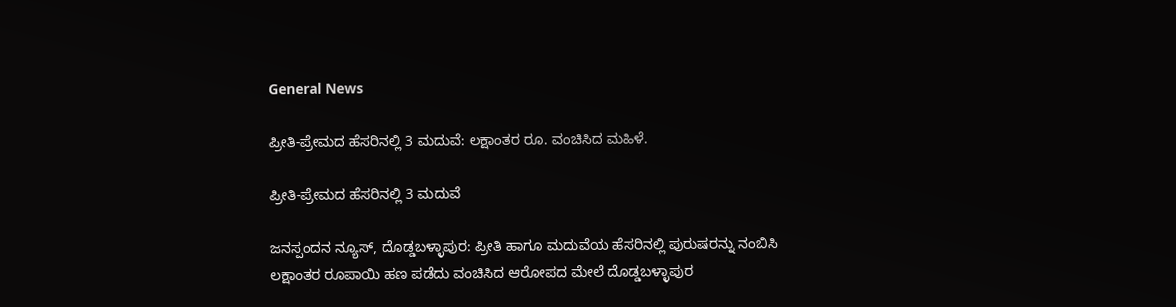General News

ಪ್ರೀತಿ-ಪ್ರೇಮದ ಹೆಸರಿನಲ್ಲಿ 3 ಮದುವೆ: ಲಕ್ಷಾಂತರ ರೂ. ವಂಚಿಸಿದ ಮಹಿಳೆ.

ಪ್ರೀತಿ-ಪ್ರೇಮದ ಹೆಸರಿನಲ್ಲಿ 3 ಮದುವೆ

ಜನಸ್ಪಂದನ ನ್ಯೂಸ್, ದೊಡ್ಡಬಳ್ಳಾಪುರ: ಪ್ರೀತಿ ಹಾಗೂ ಮದುವೆಯ ಹೆಸರಿನಲ್ಲಿ ಪುರುಷರನ್ನು ನಂಬಿಸಿ ಲಕ್ಷಾಂತರ ರೂಪಾಯಿ ಹಣ ಪಡೆದು ವಂಚಿಸಿದ ಆರೋಪದ ಮೇಲೆ ದೊಡ್ಡಬಳ್ಳಾಪುರ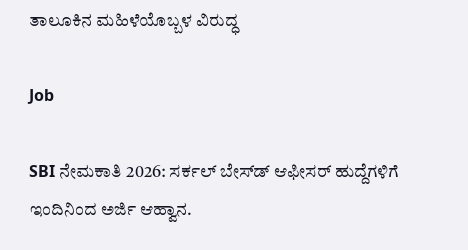ತಾಲೂಕಿನ ಮಹಿಳೆಯೊಬ್ಬಳ ವಿರುದ್ಧ

Job

SBI ನೇಮಕಾತಿ 2026: ಸರ್ಕಲ್ ಬೇಸ್‌ಡ್ ಆಫೀಸರ್ ಹುದ್ದೆಗಳಿಗೆ ಇಂದಿನಿಂದ ಅರ್ಜಿ ಆಹ್ವಾನ.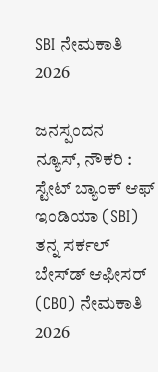SBI ನೇಮಕಾತಿ 2026

ಜನಸ್ಪಂದನ ನ್ಯೂಸ್‌, ನೌಕರಿ : ಸ್ಟೇಟ್ ಬ್ಯಾಂಕ್ ಆಫ್ ಇಂಡಿಯಾ (SBI) ತನ್ನ ಸರ್ಕಲ್ ಬೇಸ್‌ಡ್ ಆಫೀಸರ್ (CBO) ನೇಮಕಾತಿ 2026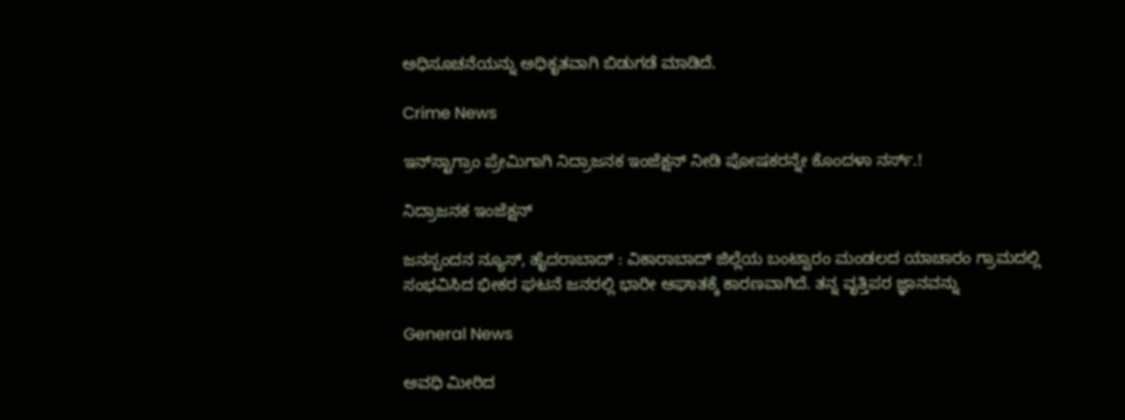ಅಧಿಸೂಚನೆಯನ್ನು ಅಧಿಕೃತವಾಗಿ ಬಿಡುಗಡೆ ಮಾಡಿದೆ.

Crime News

ಇನ್‌ಸ್ಟಾಗ್ರಾಂ ಪ್ರೇಮಿಗಾಗಿ ನಿದ್ರಾಜನಕ ಇಂಜೆಕ್ಷನ್ ನೀಡಿ ಪೋಷಕರನ್ನೇ ಕೊಂದಳಾ ನರ್ಸ್.!

ನಿದ್ರಾಜನಕ ಇಂಜೆಕ್ಷನ್

ಜನಸ್ಪಂದನ ನ್ಯೂಸ್‌, ಹೈದರಾಬಾದ್‌ : ವಿಕಾರಾಬಾದ್ ಜಿಲ್ಲೆಯ ಬಂಟ್ವಾರಂ ಮಂಡಲದ ಯಾಚಾರಂ ಗ್ರಾಮದಲ್ಲಿ ಸಂಭವಿಸಿದ ಭೀಕರ ಘಟನೆ ಜನರಲ್ಲಿ ಭಾರೀ ಆಘಾತಕ್ಕೆ ಕಾರಣವಾಗಿದೆ. ತನ್ನ ವೃತ್ತಿಪರ ಜ್ಞಾನವನ್ನು

General News

ಅವಧಿ ಮೀರಿದ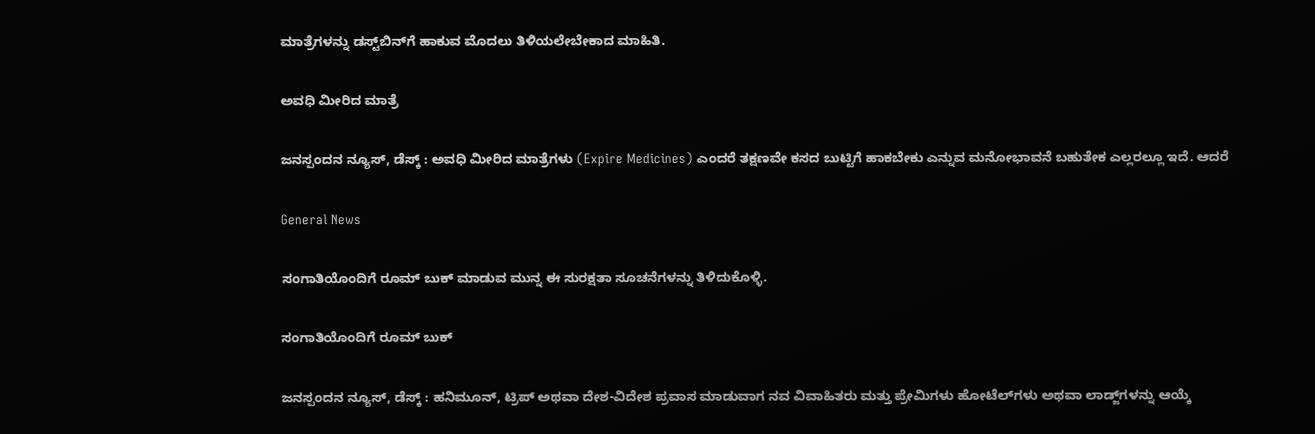ಮಾತ್ರೆಗಳನ್ನು ಡಸ್ಟ್‌ಬಿನ್‌ಗೆ ಹಾಕುವ ಮೊದಲು ತಿಳಿಯಲೇಬೇಕಾದ ಮಾಹಿತಿ.

ಅವಧಿ ಮೀರಿದ ಮಾತ್ರೆ

ಜನಸ್ಪಂದನ ನ್ಯೂಸ್‌, ಡೆಸ್ಕ್‌ : ಅವಧಿ ಮೀರಿದ ಮಾತ್ರೆಗಳು (Expire Medicines) ಎಂದರೆ ತಕ್ಷಣವೇ ಕಸದ ಬುಟ್ಟಿಗೆ ಹಾಕಬೇಕು ಎನ್ನುವ ಮನೋಭಾವನೆ ಬಹುತೇಕ ಎಲ್ಲರಲ್ಲೂ ಇದೆ. ಆದರೆ

General News

ಸಂಗಾತಿಯೊಂದಿಗೆ ರೂಮ್ ಬುಕ್ ಮಾಡುವ ಮುನ್ನ ಈ ಸುರಕ್ಷತಾ ಸೂಚನೆಗಳನ್ನು ತಿಳಿದುಕೊಳ್ಳಿ.

ಸಂಗಾತಿಯೊಂದಿಗೆ ರೂಮ್ ಬುಕ್

ಜನಸ್ಪಂದನ ನ್ಯೂಸ್‌, ಡೆಸ್ಕ್‌ : ಹನಿಮೂನ್, ಟ್ರಿಪ್ ಅಥವಾ ದೇಶ-ವಿದೇಶ ಪ್ರವಾಸ ಮಾಡುವಾಗ ನವ ವಿವಾಹಿತರು ಮತ್ತು ಪ್ರೇಮಿಗಳು ಹೋಟೆಲ್‌ಗಳು ಅಥವಾ ಲಾಡ್ಜ್‌ಗಳನ್ನು ಆಯ್ಕೆ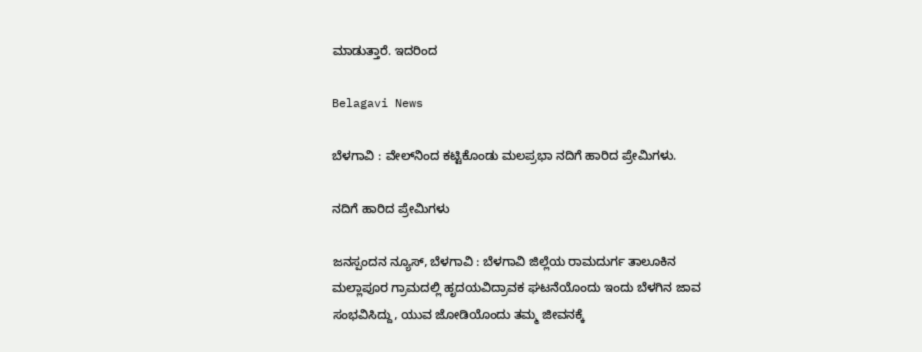ಮಾಡುತ್ತಾರೆ. ಇದರಿಂದ

Belagavi News

ಬೆಳಗಾವಿ : ವೇಲ್‌ನಿಂದ ಕಟ್ಟಿಕೊಂಡು ಮಲಪ್ರಭಾ ನದಿಗೆ ಹಾರಿದ ಪ್ರೇಮಿಗಳು.

ನದಿಗೆ ಹಾರಿದ ಪ್ರೇಮಿಗಳು

ಜನಸ್ಪಂದನ ನ್ಯೂಸ್‌, ಬೆಳಗಾವಿ : ಬೆಳಗಾವಿ ಜಿಲ್ಲೆಯ ರಾಮದುರ್ಗ ತಾಲೂಕಿನ ಮಲ್ಲಾಪೂರ ಗ್ರಾಮದಲ್ಲಿ ಹೃದಯವಿದ್ರಾವಕ ಘಟನೆಯೊಂದು ಇಂದು ಬೆಳಗಿನ ಜಾವ ಸಂಭವಿಸಿದ್ದು, ಯುವ ಜೋಡಿಯೊಂದು ತಮ್ಮ ಜೀವನಕ್ಕೆ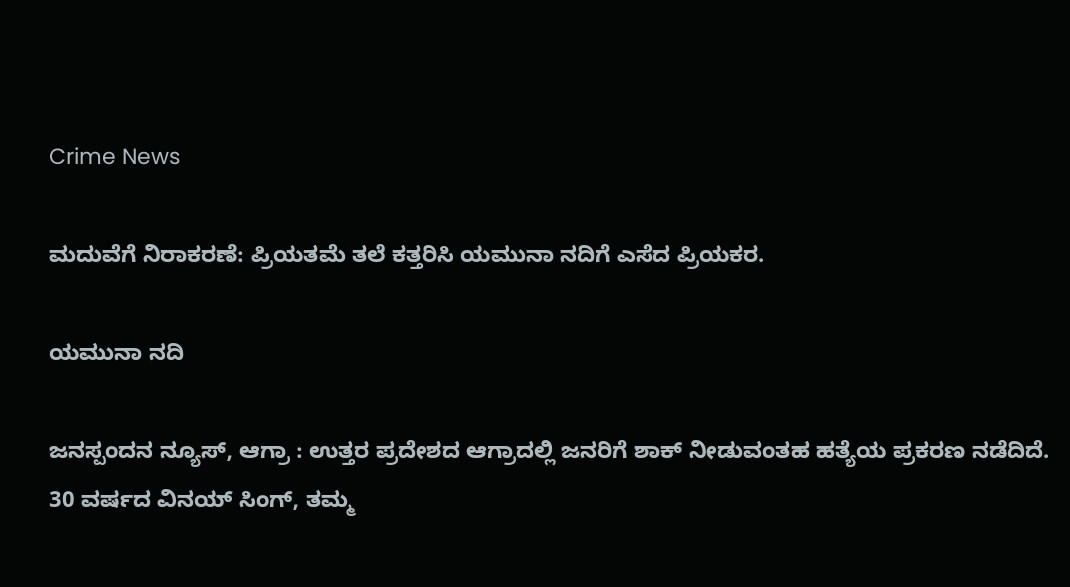Crime News

ಮದುವೆಗೆ ನಿರಾಕರಣೆ: ಪ್ರಿಯತಮೆ ತಲೆ ಕತ್ತರಿಸಿ ಯಮುನಾ ನದಿಗೆ ಎಸೆದ ಪ್ರಿಯಕರ.

ಯಮುನಾ ನದಿ

ಜನಸ್ಪಂದನ ನ್ಯೂಸ್‌, ಆಗ್ರಾ : ಉತ್ತರ ಪ್ರದೇಶದ ಆಗ್ರಾದಲ್ಲಿ ಜನರಿಗೆ ಶಾಕ್ ನೀಡುವಂತಹ ಹತ್ಯೆಯ ಪ್ರಕರಣ ನಡೆದಿದೆ. 30 ವರ್ಷದ ವಿನಯ್ ಸಿಂಗ್, ತಮ್ಮ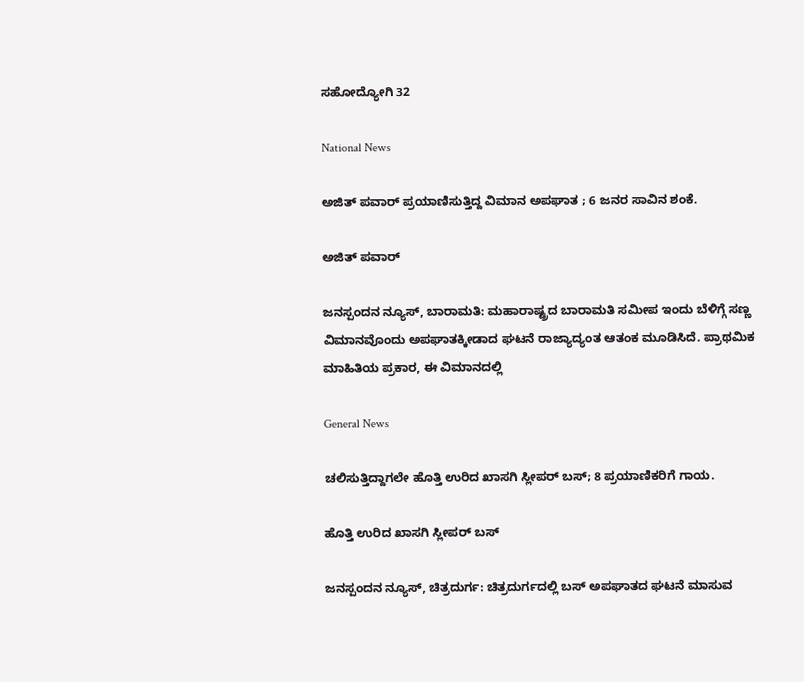ಸಹೋದ್ಯೋಗಿ 32

National News

ಅಜಿತ್ ಪವಾರ್ ಪ್ರಯಾಣಿಸುತ್ತಿದ್ದ ವಿಮಾನ ಅಪಘಾತ ; 6 ಜನರ ಸಾವಿನ ಶಂಕೆ.

ಅಜಿತ್ ಪವಾರ್

ಜನಸ್ಪಂದನ ನ್ಯೂಸ್, ಬಾರಾಮತಿ: ಮಹಾರಾಷ್ಟ್ರದ ಬಾರಾಮತಿ ಸಮೀಪ ಇಂದು ಬೆಳಿಗ್ಗೆ ಸಣ್ಣ ವಿಮಾನವೊಂದು ಅಪಘಾತಕ್ಕೀಡಾದ ಘಟನೆ ರಾಜ್ಯಾದ್ಯಂತ ಆತಂಕ ಮೂಡಿಸಿದೆ. ಪ್ರಾಥಮಿಕ ಮಾಹಿತಿಯ ಪ್ರಕಾರ, ಈ ವಿಮಾನದಲ್ಲಿ

General News

ಚಲಿಸುತ್ತಿದ್ದಾಗಲೇ ಹೊತ್ತಿ ಉರಿದ ಖಾಸಗಿ ಸ್ಲೀಪರ್ ಬಸ್‌; 8 ಪ್ರಯಾಣಿಕರಿಗೆ ಗಾಯ.

ಹೊತ್ತಿ ಉರಿದ ಖಾಸಗಿ ಸ್ಲೀಪರ್ ಬಸ್‌

ಜನಸ್ಪಂದನ ನ್ಯೂಸ್, ಚಿತ್ರದುರ್ಗ: ಚಿತ್ರದುರ್ಗದಲ್ಲಿ ಬಸ್ ಅಪಘಾತದ ಘಟನೆ ಮಾಸುವ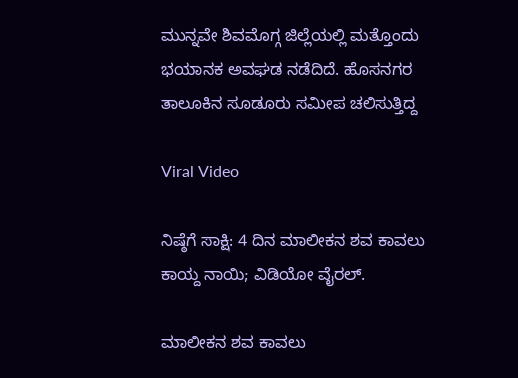ಮುನ್ನವೇ ಶಿವಮೊಗ್ಗ ಜಿಲ್ಲೆಯಲ್ಲಿ ಮತ್ತೊಂದು ಭಯಾನಕ ಅವಘಡ ನಡೆದಿದೆ. ಹೊಸನಗರ ತಾಲೂಕಿನ ಸೂಡೂರು ಸಮೀಪ ಚಲಿಸುತ್ತಿದ್ದ

Viral Video

ನಿಷ್ಠೆಗೆ ಸಾಕ್ಷಿ: 4 ದಿನ ಮಾಲೀಕನ ಶವ ಕಾವಲು ಕಾಯ್ದ ನಾಯಿ; ವಿಡಿಯೋ ವೈರಲ್‌.

ಮಾಲೀಕನ ಶವ ಕಾವಲು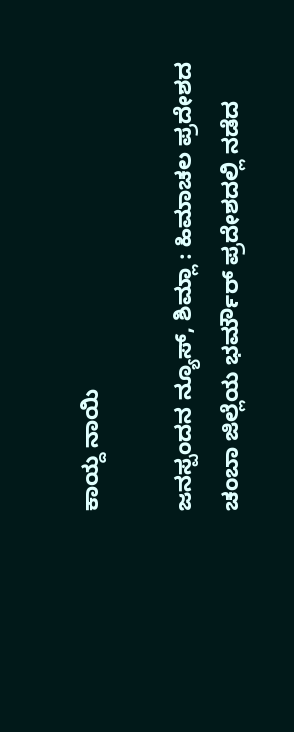ಕಾಯ್ದ ನಾಯಿ

ಜನಸ್ಪಂದನ ನ್ಯೂಸ್, ಶಿಮ್ಲಾ : ಹಿಮಾಚಲ ಪ್ರದೇಶದ ಚಂಬಾ ಜಿಲ್ಲೆಯ ಭರ್ಮೌರ್ ಪ್ರದೇಶದಲ್ಲಿ ನಡೆದ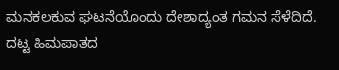ಮನಕಲಕುವ ಘಟನೆಯೊಂದು ದೇಶಾದ್ಯಂತ ಗಮನ ಸೆಳೆದಿದೆ. ದಟ್ಟ ಹಿಮಪಾತದ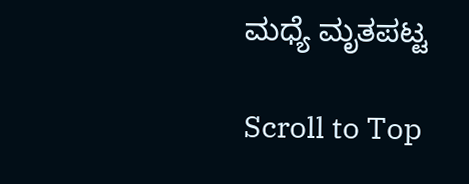ಮಧ್ಯೆ ಮೃತಪಟ್ಟ

Scroll to Top